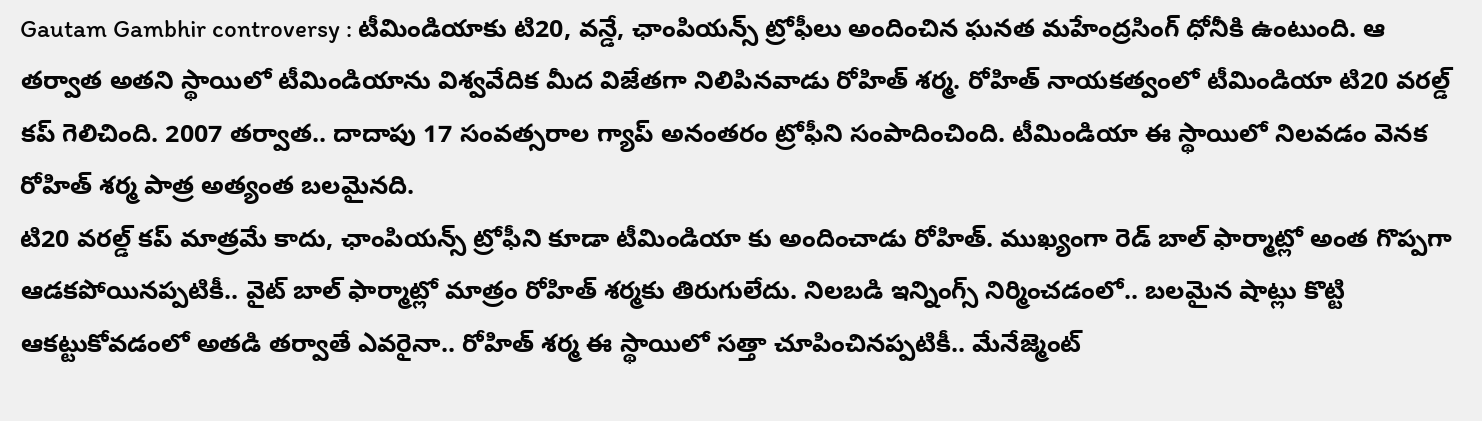Gautam Gambhir controversy : టీమిండియాకు టి20, వన్డే, ఛాంపియన్స్ ట్రోఫీలు అందించిన ఘనత మహేంద్రసింగ్ ధోనీకి ఉంటుంది. ఆ తర్వాత అతని స్థాయిలో టీమిండియాను విశ్వవేదిక మీద విజేతగా నిలిపినవాడు రోహిత్ శర్మ. రోహిత్ నాయకత్వంలో టీమిండియా టి20 వరల్డ్ కప్ గెలిచింది. 2007 తర్వాత.. దాదాపు 17 సంవత్సరాల గ్యాప్ అనంతరం ట్రోఫీని సంపాదించింది. టీమిండియా ఈ స్థాయిలో నిలవడం వెనక రోహిత్ శర్మ పాత్ర అత్యంత బలమైనది.
టి20 వరల్డ్ కప్ మాత్రమే కాదు, ఛాంపియన్స్ ట్రోఫీని కూడా టీమిండియా కు అందించాడు రోహిత్. ముఖ్యంగా రెడ్ బాల్ ఫార్మాట్లో అంత గొప్పగా ఆడకపోయినప్పటికీ.. వైట్ బాల్ ఫార్మాట్లో మాత్రం రోహిత్ శర్మకు తిరుగులేదు. నిలబడి ఇన్నింగ్స్ నిర్మించడంలో.. బలమైన షాట్లు కొట్టి ఆకట్టుకోవడంలో అతడి తర్వాతే ఎవరైనా.. రోహిత్ శర్మ ఈ స్థాయిలో సత్తా చూపించినప్పటికీ.. మేనేజ్మెంట్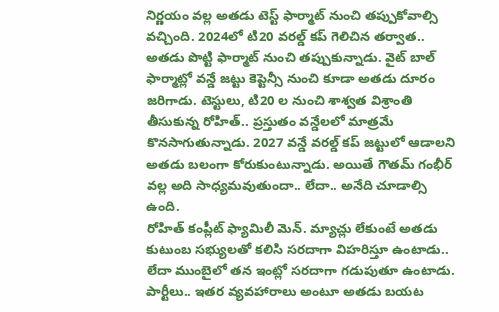నిర్ణయం వల్ల అతడు టెస్ట్ ఫార్మాట్ నుంచి తప్పుకోవాల్సి వచ్చింది. 2024లో టి20 వరల్డ్ కప్ గెలిచిన తర్వాత.. అతడు పొట్టి ఫార్మాట్ నుంచి తప్పుకున్నాడు. వైట్ బాల్ ఫార్మాట్లో వన్డే జట్టు కెప్టెన్సీ నుంచి కూడా అతడు దూరం జరిగాడు. టెస్టులు, టి20 ల నుంచి శాశ్వత విశ్రాంతి తీసుకున్న రోహిత్.. ప్రస్తుతం వన్డేలలో మాత్రమే కొనసాగుతున్నాడు. 2027 వన్డే వరల్డ్ కప్ జట్టులో ఆడాలని అతడు బలంగా కోరుకుంటున్నాడు. అయితే గౌతమ్ గంభీర్ వల్ల అది సాధ్యమవుతుందా.. లేదా.. అనేది చూడాల్సి ఉంది.
రోహిత్ కంప్లీట్ ఫ్యామిలీ మెన్. మ్యాచ్లు లేకుంటే అతడు కుటుంబ సభ్యులతో కలిసి సరదాగా విహరిస్తూ ఉంటాడు.. లేదా ముంబైలో తన ఇంట్లో సరదాగా గడుపుతూ ఉంటాడు. పార్టీలు.. ఇతర వ్యవహారాలు అంటూ అతడు బయట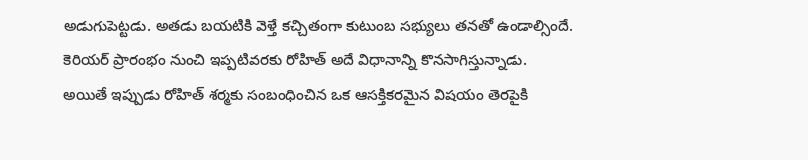అడుగుపెట్టడు. అతడు బయటికి వెళ్తే కచ్చితంగా కుటుంబ సభ్యులు తనతో ఉండాల్సిందే. కెరియర్ ప్రారంభం నుంచి ఇప్పటివరకు రోహిత్ అదే విధానాన్ని కొనసాగిస్తున్నాడు. అయితే ఇప్పుడు రోహిత్ శర్మకు సంబంధించిన ఒక ఆసక్తికరమైన విషయం తెరపైకి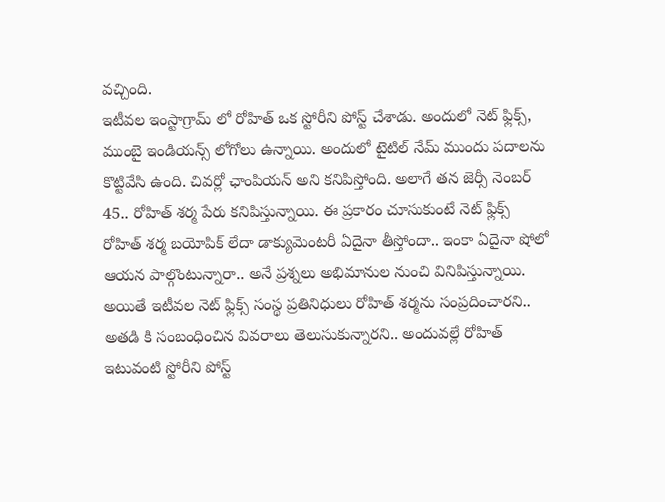వచ్చింది.
ఇటీవల ఇంస్టాగ్రామ్ లో రోహిత్ ఒక స్టోరీని పోస్ట్ చేశాడు. అందులో నెట్ ఫ్లిక్స్, ముంబై ఇండియన్స్ లోగోలు ఉన్నాయి. అందులో టైటిల్ నేమ్ ముందు పదాలను కొట్టివేసి ఉంది. చివర్లో ఛాంపియన్ అని కనిపిస్తోంది. అలాగే తన జెర్సీ నెంబర్ 45.. రోహిత్ శర్మ పేరు కనిపిస్తున్నాయి. ఈ ప్రకారం చూసుకుంటే నెట్ ఫ్లిక్స్ రోహిత్ శర్మ బయోపిక్ లేదా డాక్యుమెంటరీ ఏదైనా తీస్తోందా.. ఇంకా ఏదైనా షోలో ఆయన పాల్గొంటున్నారా.. అనే ప్రశ్నలు అభిమానుల నుంచి వినిపిస్తున్నాయి. అయితే ఇటీవల నెట్ ఫ్లిక్స్ సంస్థ ప్రతినిధులు రోహిత్ శర్మను సంప్రదించారని.. అతడి కి సంబంధించిన వివరాలు తెలుసుకున్నారని.. అందువల్లే రోహిత్ ఇటువంటి స్టోరీని పోస్ట్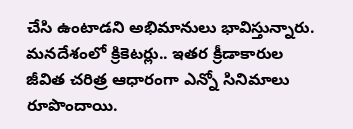చేసి ఉంటాడని అభిమానులు భావిస్తున్నారు. మనదేశంలో క్రికెటర్లు.. ఇతర క్రీడాకారుల జీవిత చరిత్ర ఆధారంగా ఎన్నో సినిమాలు రూపొందాయి.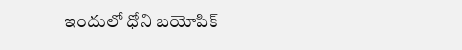ఇందులో ధోని బయోపిక్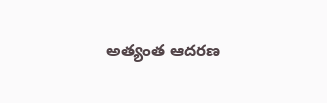అత్యంత ఆదరణ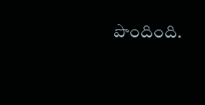పొందింది.